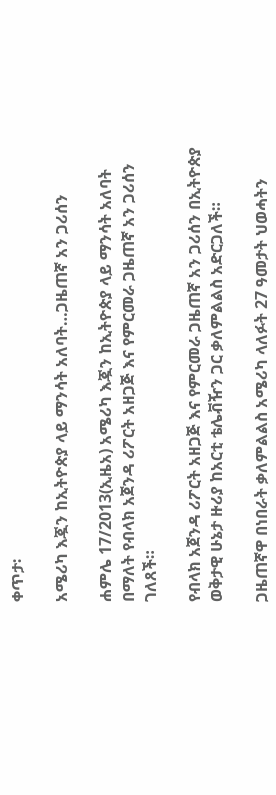ቀጥታ፡

አሜሪካ እጇን ከኢትዮጵያ ላይ ማንሳት አለባት…ጋዜጠኛ አን ጋሪሰን

ሐምሌ 17/2013(ኢዜአ) አሜሪካ እጇን ከኢትዮጵያ ላይ ማንሳት አለባት በማለት የብላክ አጀንዳ ሪፖርት አዘጋጅ እና የምርመራ ጋዜጠኛ አን ጋሪሰን ገለጸች።

የብላክ አጀንዳ ሪፖርት አዘጋጅ እና የምርመራ ጋዜጠኛ አን ጋሪሰን በኢትዮጵያ ወቅታዊ ሁኔታ ዙሪያ ከአርቲ ቴሌቭዥን ጋር ቃለምልልስ አድርጋለች።

ጋዜጠኛዋ በነበራት ቃለምልልስ አሜሪካ ላለፉት 27 ዓመታት ህወሓትን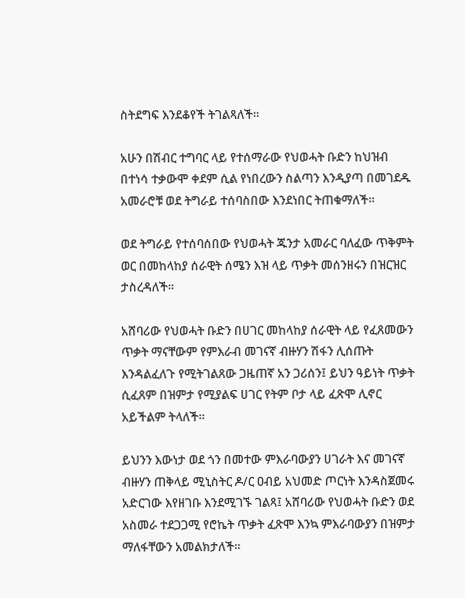ስትደግፍ እንደቆየች ትገልጻለች።

አሁን በሽብር ተግባር ላይ የተሰማራው የህወሓት ቡድን ከህዝብ በተነሳ ተቃውሞ ቀደም ሲል የነበረውን ስልጣን እንዲያጣ በመገደዱ አመራሮቹ ወደ ትግራይ ተሰባስበው እንደነበር ትጠቁማለች።

ወደ ትግራይ የተሰባሰበው የህወሓት ጁንታ አመራር ባለፈው ጥቅምት ወር በመከላከያ ሰራዊት ሰሜን እዝ ላይ ጥቃት መሰንዘሩን በዝርዝር ታስረዳለች።

አሸባሪው የህወሓት ቡድን በሀገር መከላከያ ሰራዊት ላይ የፈጸመውን ጥቃት ማናቸውም የምእራብ መገናኛ ብዙሃን ሽፋን ሊሰጡት እንዳልፈለጉ የሚትገልጸው ጋዜጠኛ አን ጋሪሰን፤ ይህን ዓይነት ጥቃት ሲፈጸም በዝምታ የሚያልፍ ሀገር የትም ቦታ ላይ ፈጽሞ ሊኖር አይችልም ትላለች።

ይህንን እውነታ ወደ ጎን በመተው ምእራባውያን ሀገራት እና መገናኛ ብዙሃን ጠቅላይ ሚኒስትር ዶ/ር ዐብይ አህመድ ጦርነት እንዳስጀመሩ አድርገው እየዘገቡ እንደሚገኙ ገልጻ፤ አሸባሪው የህወሓት ቡድን ወደ አስመራ ተደጋጋሚ የሮኬት ጥቃት ፈጽሞ እንኳ ምእራባውያን በዝምታ ማለፋቸውን አመልክታለች።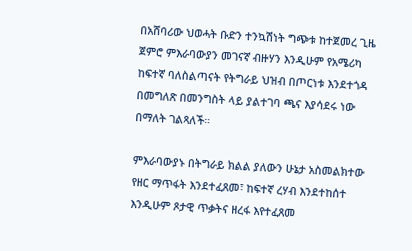በአሸባሪው ህወሓት ቡድን ተንኳሽነት ግጭቱ ከተጀመረ ጊዜ ጀምሮ ምእራባውያን መገናኛ ብዙሃን እንዲሁም የአሜሪካ ከፍተኛ ባለስልጣናት የትግራይ ህዝብ በጦርነቱ እንደተጎዳ በመግለጽ በመንግስት ላይ ያልተገባ ጫና እያሳደሩ ነው በማለት ገልጻለች።

ምእራባውያኑ በትግራይ ክልል ያለውን ሁኔታ አስመልክተው የዘር ማጥፋት እንደተፈጸመ፣ ከፍተኛ ረሃብ እንደተከሰተ እንዲሁም ጾታዊ ጥቃትና ዘረፋ እየተፈጸመ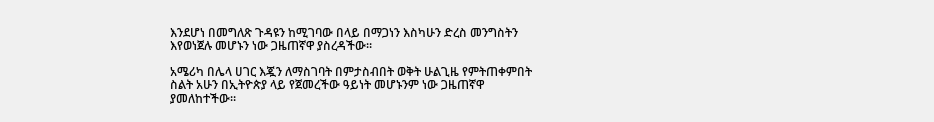እንደሆነ በመግለጽ ጉዳዩን ከሚገባው በላይ በማጋነን እስካሁን ድረስ መንግስትን እየወነጀሉ መሆኑን ነው ጋዜጠኛዋ ያስረዳችው።

አሜሪካ በሌላ ሀገር እጇን ለማስገባት በምታስብበት ወቅት ሁልጊዜ የምትጠቀምበት ስልት አሁን በኢትዮጵያ ላይ የጀመረችው ዓይነት መሆኑንም ነው ጋዜጠኛዋ ያመለከተችው።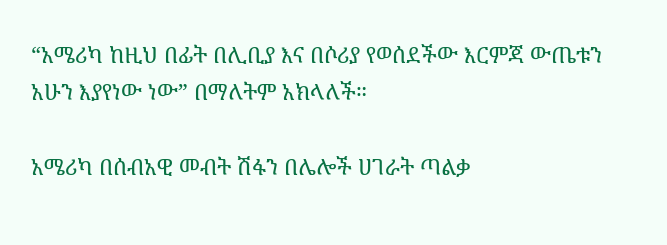“አሜሪካ ከዚህ በፊት በሊቢያ እና በሶሪያ የወሰደችው እርምጃ ውጤቱን አሁን እያየነው ነው” በማለትም አክላለች።

አሜሪካ በሰብአዊ መብት ሽፋን በሌሎች ሀገራት ጣልቃ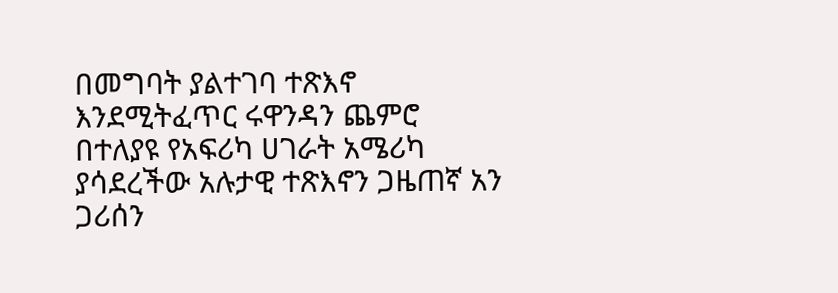በመግባት ያልተገባ ተጽእኖ እንደሚትፈጥር ሩዋንዳን ጨምሮ በተለያዩ የአፍሪካ ሀገራት አሜሪካ ያሳደረችው አሉታዊ ተጽእኖን ጋዜጠኛ አን ጋሪሰን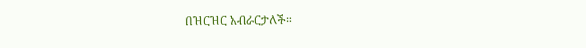በዝርዝር አብራርታለች።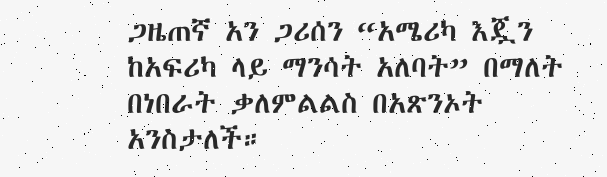ጋዜጠኛ አን ጋሪሰን “አሜሪካ እጇን ከአፍሪካ ላይ ማንሳት አለባት” በማለት በነበራት ቃለምልልስ በአጽንኦት አንስታለች።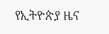የኢትዮጵያ ዜና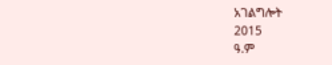አገልግሎት
2015
ዓ.ም